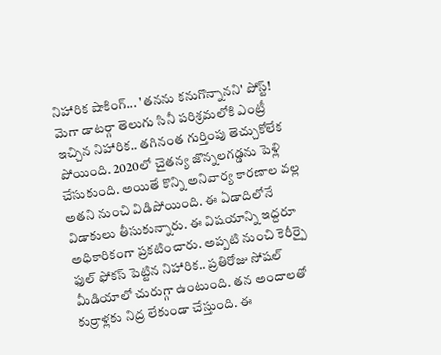నిహారిక షాకింగ్... 'తనను కనుగొన్నానని' పోస్ట్!
మెగా డాటర్గా తెలుగు సినీ పరిశ్రమలోకి ఎంట్రీ ఇచ్చిన నిహారిక.. తగినంత గుర్తింపు తెచ్చుకోలేక పోయింది. 2020లో చైతన్య జొన్నలగడ్డను పెళ్లి చేసుకుంది. అయితే కొన్ని అనివార్య కారణాల వల్ల అతని నుంచి విడిపోయింది. ఈ ఏడాదిలోనే విడాకులు తీసుకున్నారు. ఈ విషయాన్ని ఇద్దరూ అధికారికంగా ప్రకటించారు. అప్పటి నుంచి కెరీర్పై ఫుల్ ఫోకస్ పెట్టిన నిహారిక.. ప్రతిరోజు సోషల్ మీడియాలో చురుగ్గా ఉంటుంది. తన అందాలతో కుర్రాళ్లకు నిద్ర లేకుండా చేస్తుంది. ఈ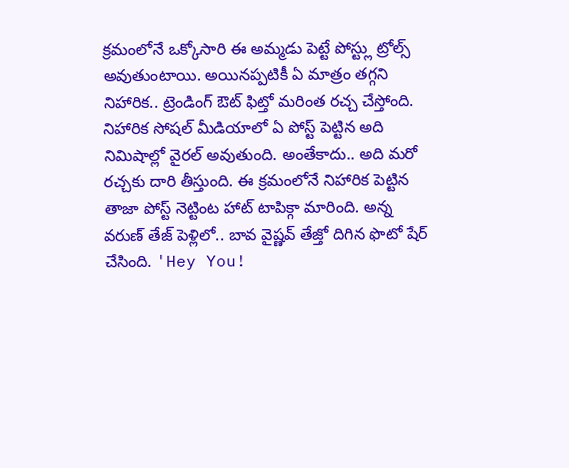క్రమంలోనే ఒక్కోసారి ఈ అమ్మడు పెట్టే పోస్ట్లు ట్రోల్స్ అవుతుంటాయి. అయినప్పటికీ ఏ మాత్రం తగ్గని నిహారిక.. ట్రెండింగ్ ఔట్ ఫిట్తో మరింత రచ్చ చేస్తోంది.
నిహారిక సోషల్ మీడియాలో ఏ పోస్ట్ పెట్టిన అది నిమిషాల్లో వైరల్ అవుతుంది. అంతేకాదు.. అది మరో రచ్చకు దారి తీస్తుంది. ఈ క్రమంలోనే నిహారిక పెట్టిన తాజా పోస్ట్ నెట్టింట హాట్ టాపిక్గా మారింది. అన్న వరుణ్ తేజ్ పెళ్లిలో.. బావ వైష్ణవ్ తేజ్తో దిగిన ఫొటో షేర్ చేసింది. 'Hey You!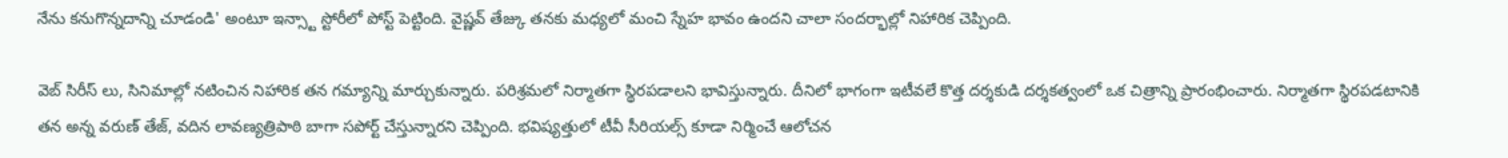నేను కనుగొన్నదాన్ని చూడండి' అంటూ ఇన్స్టా స్టోరీలో పోస్ట్ పెట్టింది. వైష్ణవ్ తేజ్కు తనకు మధ్యలో మంచి స్నేహ భావం ఉందని చాలా సందర్భాల్లో నిహారిక చెప్పింది.

వెబ్ సిరీస్ లు, సినిమాల్లో నటించిన నిహారిక తన గమ్యాన్ని మార్చుకున్నారు. పరిశ్రమలో నిర్మాతగా స్థిరపడాలని భావిస్తున్నారు. దీనిలో భాగంగా ఇటీవలే కొత్త దర్శకుడి దర్శకత్వంలో ఒక చిత్రాన్ని ప్రారంభించారు. నిర్మాతగా స్థిరపడటానికి తన అన్న వరుణ్ తేజ్, వదిన లావణ్యత్రిపాఠి బాగా సపోర్ట్ చేస్తున్నారని చెప్పింది. భవిష్యత్తులో టీవీ సీరియల్స్ కూడా నిర్మించే ఆలోచన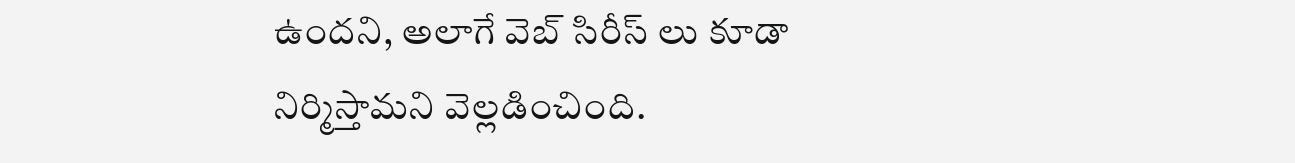ఉందని, అలాగే వెబ్ సిరీస్ లు కూడా నిర్మిస్తామని వెల్లడించింది.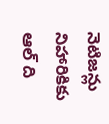నెటిజన్లు నిహారికికు ఆల్ ది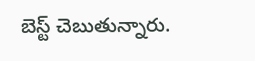బెస్ట్ చెబుతున్నారు.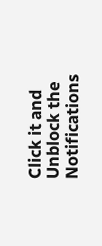Click it and Unblock the Notifications